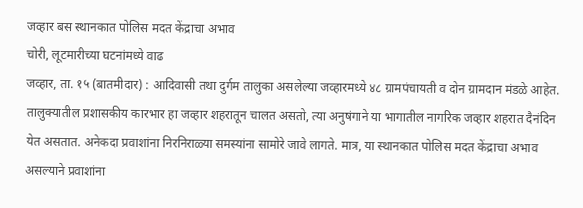जव्हार बस स्थानकात पोलिस मदत केंद्राचा अभाव
चोरी, लूटमारीच्या घटनांमध्ये वाढ
जव्हार, ता. १५ (बातमीदार) : आदिवासी तथा दुर्गम तालुका असलेल्या जव्हारमध्ये ४८ ग्रामपंचायती व दोन ग्रामदान मंडळे आहेत. तालुक्यातील प्रशासकीय कारभार हा जव्हार शहरातून चालत असतो, त्या अनुषंगाने या भागातील नागरिक जव्हार शहरात दैनंदिन येत असतात. अनेकदा प्रवाशांना निरनिराळ्या समस्यांना सामोरे जावे लागते. मात्र, या स्थानकात पोलिस मदत केंद्राचा अभाव असल्याने प्रवाशांना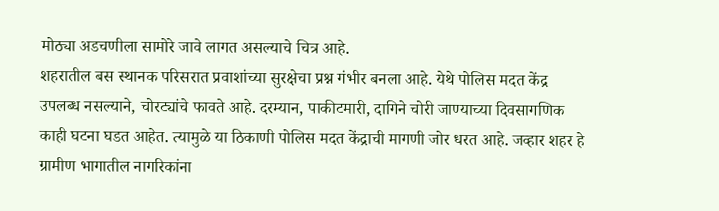मोठ्या अडचणीला सामोरे जावे लागत असल्याचे चित्र आहे.
शहरातील बस स्थानक परिसरात प्रवाशांच्या सुरक्षेचा प्रश्न गंभीर बनला आहे. येथे पोलिस मदत केंद्र उपलब्ध नसल्याने, चोरट्यांचे फावते आहे. दरम्यान, पाकीटमारी, दागिने चोरी जाण्याच्या दिवसागणिक काही घटना घडत आहेत. त्यामुळे या ठिकाणी पोलिस मदत केंद्राची मागणी जोर धरत आहे. जव्हार शहर हे ग्रामीण भागातील नागरिकांना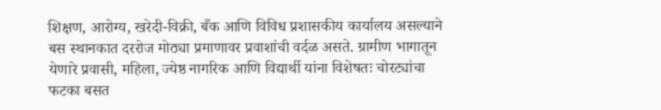शिक्षण, आरोग्य, खरेदी-विक्री, बँक आणि विविध प्रशासकीय कार्यालय असल्याने बस स्थानकात दररोज मोठ्या प्रमाणावर प्रवाशांची वर्दळ असते. ग्रामीण भागातून येणारे प्रवासी, महिला, ज्येष्ठ नागरिक आणि विद्यार्थी यांना विशेषतः चोरट्यांचा फटका बसत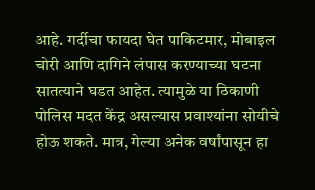आहे. गर्दीचा फायदा घेत पाकिटमार, मोबाइल चोरी आणि दागिने लंपास करण्याच्या घटना सातत्याने घडत आहेत. त्यामुळे या ठिकाणी पोलिस मदत केंद्र असल्यास प्रवाश्यांना सोयीचे होऊ शकते. मात्र, गेल्या अनेक वर्षांपासून हा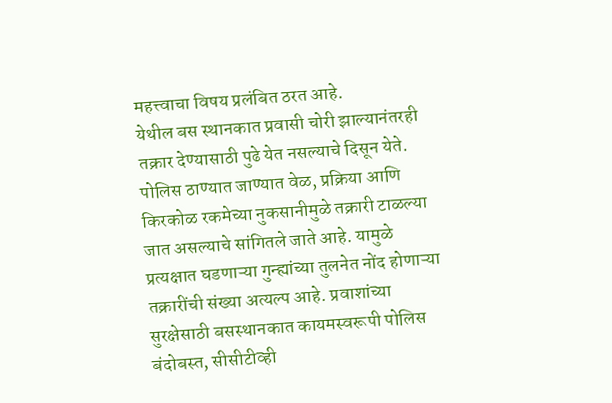महत्त्वाचा विषय प्रलंबित ठरत आहे.
येथील बस स्थानकात प्रवासी चोरी झाल्यानंतरही तक्रार देण्यासाठी पुढे येत नसल्याचे दिसून येते. पोलिस ठाण्यात जाण्यात वेळ, प्रक्रिया आणि किरकोळ रकमेच्या नुकसानीमुळे तक्रारी टाळल्या जात असल्याचे सांगितले जाते आहे. यामुळे प्रत्यक्षात घडणाऱ्या गुन्ह्यांच्या तुलनेत नोंद होणाऱ्या तक्रारींची संख्या अत्यल्प आहे. प्रवाशांच्या सुरक्षेसाठी बसस्थानकात कायमस्वरूपी पोलिस बंदोबस्त, सीसीटीव्ही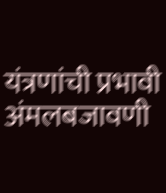यंत्रणांची प्रभावी अंमलबजावणी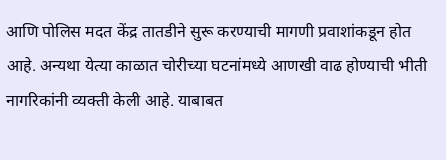आणि पोलिस मदत केंद्र तातडीने सुरू करण्याची मागणी प्रवाशांकडून होत आहे. अन्यथा येत्या काळात चोरीच्या घटनांमध्ये आणखी वाढ होण्याची भीती नागरिकांनी व्यक्ती केली आहे. याबाबत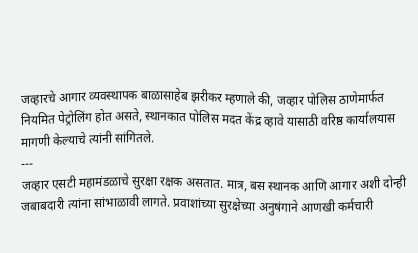जव्हारचे आगार व्यवस्थापक बाळासाहेब झरीकर म्हणाले की, जव्हार पोलिस ठाणेमार्फत नियमित पेट्रोलिंग होत असते, स्थानकात पोलिस मदत केंद्र व्हावे यासाठी वरिष्ठ कार्यालयास मागणी केल्याचे त्यांनी सांगितले.
---
जव्हार एसटी महामंडळाचे सुरक्षा रक्षक असतात. मात्र, बस स्थानक आणि आगार अशी दोन्ही जबाबदारी त्यांना सांभाळावी लागते. प्रवाशांच्या सुरक्षेच्या अनुषंगाने आणखी कर्मचारी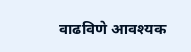वाढविणे आवश्यक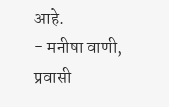आहे.
- मनीषा वाणी, प्रवासी